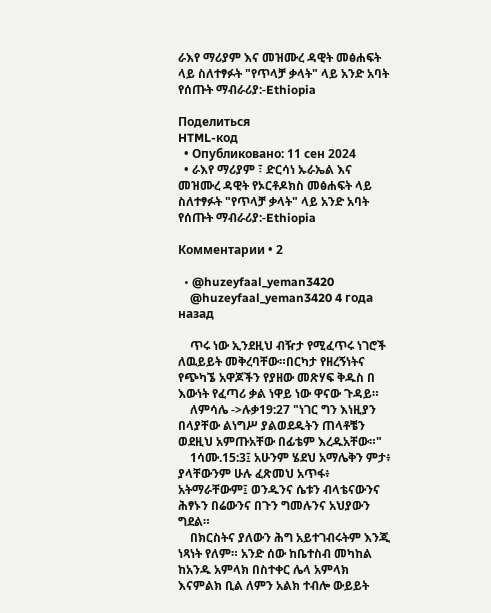ራእየ ማሪያም እና መዝሙረ ዳዊት መፅሐፍት ላይ ስለተፃፉት "የጥላቻ ቃላት" ላይ አንድ አባት የሰጡት ማብራሪያ:-Ethiopia

Поделиться
HTML-код
  • Опубликовано: 11 сен 2024
  • ራእየ ማሪያም ፣ ድርሳነ ኡራኤል እና መዝሙረ ዳዊት የኦርቶዶክስ መፅሐፍት ላይ ስለተፃፉት "የጥላቻ ቃላት" ላይ አንድ አባት የሰጡት ማብራሪያ:-Ethiopia

Комментарии • 2

  • @huzeyfaal_yeman3420
    @huzeyfaal_yeman3420 4 года назад

    ጥሩ ነው ኢንደዚህ ብዥታ የሚፈጥሩ ነገሮች ለዉይይት መቅረባቸው።በርካታ የዘረኝነትና የጭካኜ አዋጆችን የያዘው መጽሃፍ ቅዱስ በ እውነት የፈጣሪ ቃል ነዋይ ነው ዋናው ጉዳይ።
    ለምሳሌ ->ሉቃ19:27 "ነገር ግን እነዚያን በላያቸው ልነግሥ ያልወደዱትን ጠላቶቼን ወደዚህ አምጡአቸው በፊቴም እረዱአቸው።"
    1ሳሙ.15:3፤ አሁንም ሄደህ አማሌቅን ምታ፥ ያላቸውንም ሁሉ ፈጽመህ አጥፋ፥ አትማራቸውም፤ ወንዱንና ሴቱን ብላቴናውንና ሕፃኑን በሬውንና በጉን ግመሉንና አህያውን ግደል።
    በክርስትና ያለውን ሕግ አይተገብሩትም እንጂ ነጻነት የለም። አንድ ሰው ከቤተስብ መካከል ከአንዱ አምላክ በስተቀር ሌላ አምላክ እናምልክ ቢል ለምን አልክ ተብሎ ውይይት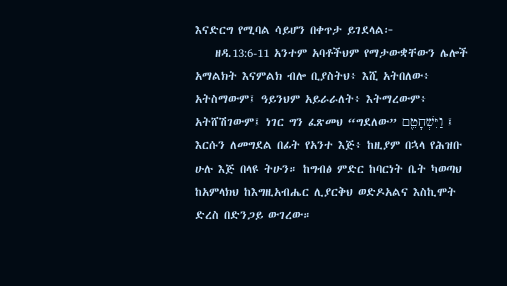እናድርግ የሚባል ሳይሆን በቀጥታ ይገደላል፦
    ዘዳ.13:6-11 አንተም አባቶችህም የማታውቋቸውን ሌሎች አማልክት እናምልክ ብሎ ቢያስትህ፥ እሺ አትበለው፥ አትስማውም፤ ዓይንህም አይራራለት፥ እትማረውም፥ አትሸሽገውም፤ ነገር ግን ፈጽመህ “ግደለው” וַיִּשְׁחָטֵ֖ם ፤ እርሱን ለመግደል በፊት የአንተ እጅ፥ ከዚያም በኋላ የሕዝቡ ሁሉ እጅ በላዩ ትሁን። ከግብፅ ምድር ከባርነት ቤት ካወጣህ ከአምላክህ ከእግዚአብሔር ሊያርቅህ ወድዶአልና እስኪሞት ድረስ በድንጋይ ውገረው።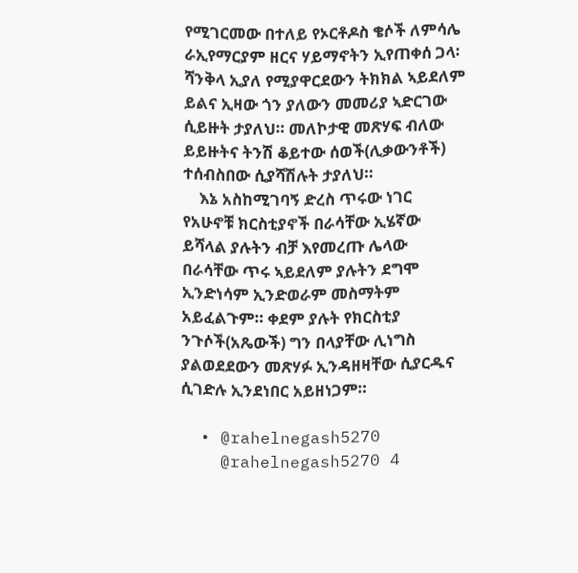የሚገርመው በተለይ የኦርቶዶስ ቄሶች ለምሳሌ ራኢየማርያም ዘርና ሃይማኖትን ኢየጠቀሰ ጋላ፡ ሻንቅላ ኢያለ የሚያዋርደውን ትክክል ኣይደለም ይልና ኢዛው ጎን ያለውን መመሪያ ኣድርገው ሲይዙት ታያለህ። መለኮታዊ መጽሃፍ ብለው ይይዙትና ትንሽ ቆይተው ሰወች(ሊቃውንቶች) ተሰብስበው ሲያሻሽሉት ታያለህ።
    እኔ አስከሚገባኝ ድረስ ጥሩው ነገር የአሁኖቹ ክርስቲያኖች በራሳቸው ኢሄኛው ይሻላል ያሉትን ብቻ እየመረጡ ሌላው በራሳቸው ጥሩ ኣይደለም ያሉትን ደግሞ ኢንድነሳም ኢንድወራም መስማትም አይፈልጉም። ቀደም ያሉት የክርስቲያ ንጉሶች(አጼውች) ግን በላያቸው ሊነግስ ያልወደደውን መጽሃፉ ኢንዳዘዛቸው ሲያርዱና ሲገድሉ ኢንደነበር አይዘነጋም።

  • @rahelnegash5270
    @rahelnegash5270 4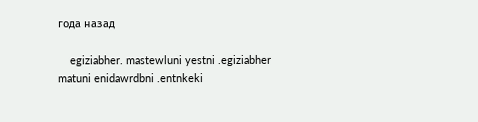года назад

    egiziabher. mastewluni yestni .egiziabher matuni enidawrdbni .entnkeki